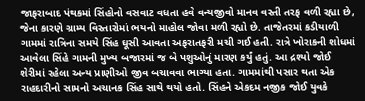જાફરાબાદ પંથકમાં સિંહોનો વસવાટ વધતા હવે વન્યજીવો માનવ વસ્તી તરફ વળી રહ્યા છે, જેના કારણે ગ્રામ્ય વિસ્તારોમાં ભયનો માહોલ જોવા મળી રહ્યો છે. તાજેતરમાં કડીયાળી ગામમાં રાત્રિના સમયે સિંહ ઘૂસી આવતા અફરાતફરી મચી ગઈ હતી. રાત્રે ખોરાકની શોધમાં આવેલા સિંહે ગામની મુખ્ય બજારમાં જ બે પશુઓનું મારણ કર્યું હતું. આ દ્રશ્યો જોઈ શેરીમાં રહેલા અન્ય પ્રાણીઓ જીવ બચાવવા ભાગ્યા હતા. ગામમાંથી પસાર થતા એક રાહદારીનો સામનો અચાનક સિંહ સાથે થયો હતો. સિંહને એકદમ નજીક જોઈ યુવકે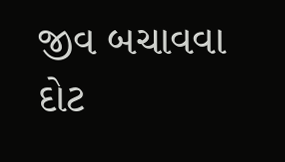જીવ બચાવવા દોટ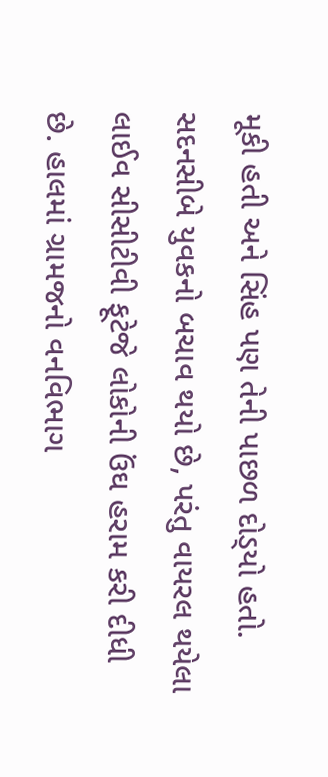મૂકી હતી અને સિંહ પણ તેની પાછળ દોડ્‌યો હતો. સદનસીબે યુવકનો બચાવ થયો છે, પરંતુ વાયરલ થયેલા લાઈવ સીસીટીવી ફૂટેજે લોકોની ઉંઘ હરામ કરી દીધી છે. હાલમાં ગ્રામજનો વનવિભાગ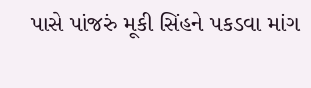પાસે પાંજરું મૂકી સિંહને પકડવા માંગ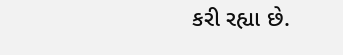કરી રહ્યા છે.